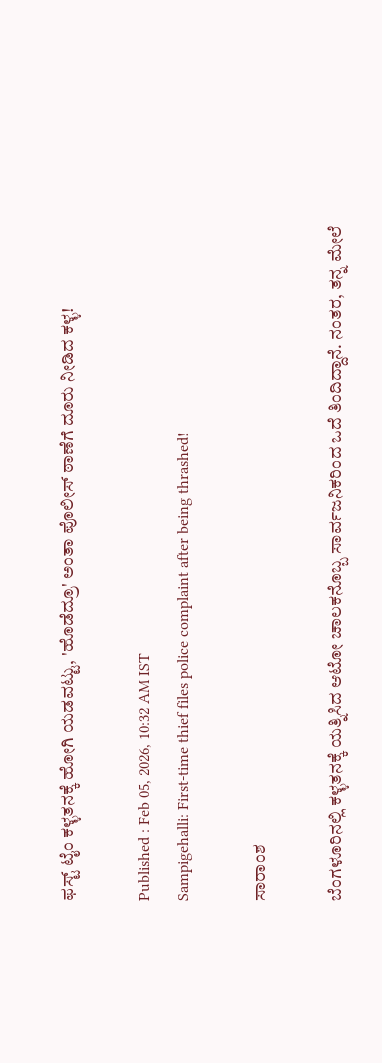ಫಸ್ಟ್ ಟೈಂ ಕಳ್ಳತನಕ್ಕೆ ಹೋಗಿ ಯಡವಟ್ಟು, 'ಹೊಡೆದ್ರೂ' ಅಂತಾ ಪೊಲೀಸ್ ಠಾಣೆಗೆ ದೂರು ನೀಡಿದ ಕಳ್ಳ!

Published : Feb 05, 2026, 10:32 AM IST
Sampigehalli: First-time thief files police complaint after being thrashed!

ಸಾರಾಂಶ

ಬೆಂಗಳೂರಿನಲ್ಲಿ ಕಳ್ಳತನಕ್ಕೆ ಯತ್ನಿಸಿದ ಆಟೋ ಚಾಲಕನೊಬ್ಬ ಸಾರ್ವಜನಿಕರಿಂದ ಒದೆ ತಿಂದಿದ್ದಾನೆ. ನಂತರ, ತನ್ನ ಮೇಲೆ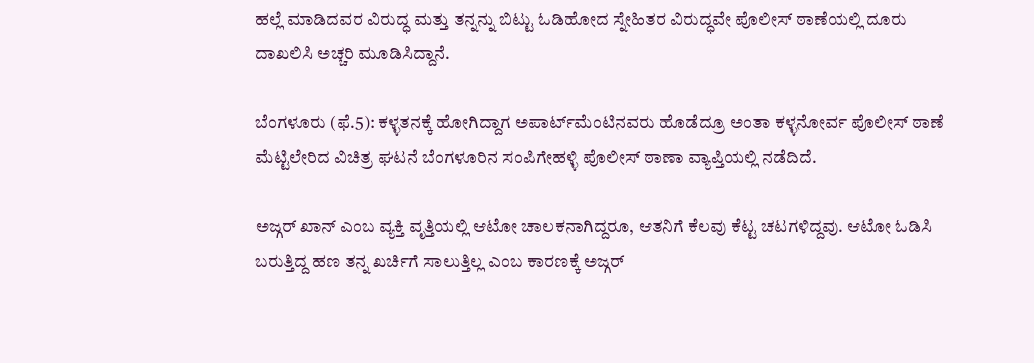ಹಲ್ಲೆ ಮಾಡಿದವರ ವಿರುದ್ಧ ಮತ್ತು ತನ್ನನ್ನು ಬಿಟ್ಟು ಓಡಿಹೋದ ಸ್ನೇಹಿತರ ವಿರುದ್ಧವೇ ಪೊಲೀಸ್ ಠಾಣೆಯಲ್ಲಿ ದೂರು ದಾಖಲಿಸಿ ಅಚ್ಚರಿ ಮೂಡಿಸಿದ್ದಾನೆ.

ಬೆಂಗಳೂರು (ಫೆ.5): ಕಳ್ಳತನಕ್ಕೆ ಹೋಗಿದ್ದಾಗ ಅಪಾರ್ಟ್‌ಮೆಂಟಿನವರು ಹೊಡೆದ್ರೂ ಅಂತಾ ಕಳ್ಳನೋರ್ವ ಪೊಲೀಸ್ ಠಾಣೆ ಮೆಟ್ಟಿಲೇರಿದ ವಿಚಿತ್ರ ಘಟನೆ ಬೆಂಗಳೂರಿನ ಸಂಪಿಗೇಹಳ್ಳಿ ಪೊಲೀಸ್ ಠಾಣಾ ವ್ಯಾಪ್ತಿಯಲ್ಲಿ ನಡೆದಿದೆ.

ಅಜ್ಗರ್ ಖಾನ್ ಎಂಬ ವ್ಯಕ್ತಿ ವೃತ್ತಿಯಲ್ಲಿ ಆಟೋ ಚಾಲಕನಾಗಿದ್ದರೂ, ಆತನಿಗೆ ಕೆಲವು ಕೆಟ್ಟ ಚಟಗಳಿದ್ದವು. ಆಟೋ ಓಡಿಸಿ ಬರುತ್ತಿದ್ದ ಹಣ ತನ್ನ ಖರ್ಚಿಗೆ ಸಾಲುತ್ತಿಲ್ಲ ಎಂಬ ಕಾರಣಕ್ಕೆ ಅಜ್ಗರ್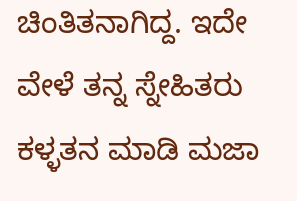ಚಿಂತಿತನಾಗಿದ್ದ. ಇದೇ ವೇಳೆ ತನ್ನ ಸ್ನೇಹಿತರು ಕಳ್ಳತನ ಮಾಡಿ ಮಜಾ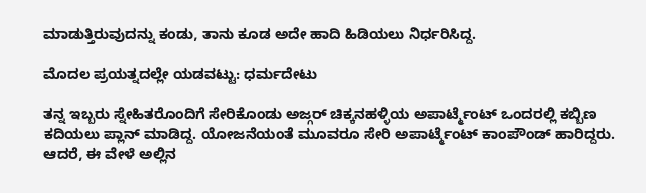ಮಾಡುತ್ತಿರುವುದನ್ನು ಕಂಡು, ತಾನು ಕೂಡ ಅದೇ ಹಾದಿ ಹಿಡಿಯಲು ನಿರ್ಧರಿಸಿದ್ದ.

ಮೊದಲ ಪ್ರಯತ್ನದಲ್ಲೇ ಯಡವಟ್ಟು: ಧರ್ಮದೇಟು

ತನ್ನ ಇಬ್ಬರು ಸ್ನೇಹಿತರೊಂದಿಗೆ ಸೇರಿಕೊಂಡು ಅಜ್ಗರ್ ಚಿಕ್ಕನಹಳ್ಳಿಯ ಅಪಾರ್ಟ್ಮೆಂಟ್ ಒಂದರಲ್ಲಿ ಕಬ್ಬಿಣ ಕದಿಯಲು ಪ್ಲಾನ್ ಮಾಡಿದ್ದ. ಯೋಜನೆಯಂತೆ ಮೂವರೂ ಸೇರಿ ಅಪಾರ್ಟ್ಮೆಂಟ್ ಕಾಂಪೌಂಡ್ ಹಾರಿದ್ದರು. ಆದರೆ, ಈ ವೇಳೆ ಅಲ್ಲಿನ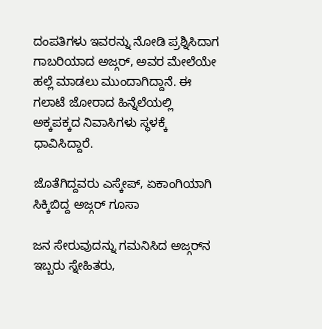ದಂಪತಿಗಳು ಇವರನ್ನು ನೋಡಿ ಪ್ರಶ್ನಿಸಿದಾಗ ಗಾಬರಿಯಾದ ಅಜ್ಗರ್, ಅವರ ಮೇಲೆಯೇ ಹಲ್ಲೆ ಮಾಡಲು ಮುಂದಾಗಿದ್ದಾನೆ. ಈ ಗಲಾಟೆ ಜೋರಾದ ಹಿನ್ನೆಲೆಯಲ್ಲಿ ಅಕ್ಕಪಕ್ಕದ ನಿವಾಸಿಗಳು ಸ್ಥಳಕ್ಕೆ ಧಾವಿಸಿದ್ದಾರೆ.

ಜೊತೆಗಿದ್ದವರು ಎಸ್ಕೇಪ್, ಏಕಾಂಗಿಯಾಗಿ ಸಿಕ್ಕಿಬಿದ್ದ ಅಜ್ಗರ್ ಗೂಸಾ

ಜನ ಸೇರುವುದನ್ನು ಗಮನಿಸಿದ ಅಜ್ಗರ್‌ನ ಇಬ್ಬರು ಸ್ನೇಹಿತರು,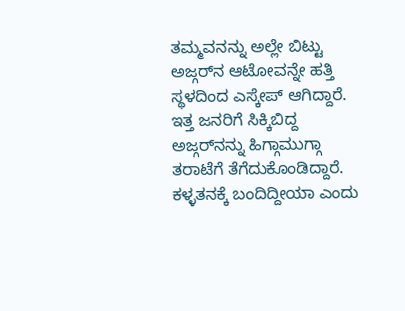ತಮ್ಮವನನ್ನು ಅಲ್ಲೇ ಬಿಟ್ಟು ಅಜ್ಗರ್‌ನ ಆಟೋವನ್ನೇ ಹತ್ತಿ ಸ್ಥಳದಿಂದ ಎಸ್ಕೇಪ್ ಆಗಿದ್ದಾರೆ. ಇತ್ತ ಜನರಿಗೆ ಸಿಕ್ಕಿಬಿದ್ದ ಅಜ್ಗರ್‌ನನ್ನು ಹಿಗ್ಗಾಮುಗ್ಗಾ ತರಾಟೆಗೆ ತೆಗೆದುಕೊಂಡಿದ್ದಾರೆ. ಕಳ್ಳತನಕ್ಕೆ ಬಂದಿದ್ದೀಯಾ ಎಂದು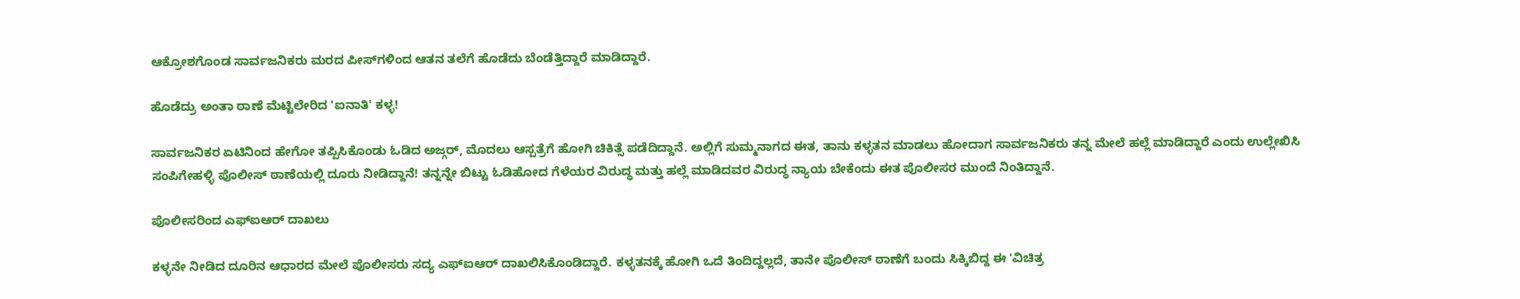ಆಕ್ರೋಶಗೊಂಡ ಸಾರ್ವಜನಿಕರು ಮರದ ಪೀಸ್‌ಗಳಿಂದ ಆತನ ತಲೆಗೆ ಹೊಡೆದು ಬೆಂಡೆತ್ತಿದ್ದಾರೆ ಮಾಡಿದ್ದಾರೆ.

ಹೊಡೆದ್ರು ಅಂತಾ ಠಾಣೆ ಮೆಟ್ಟಿಲೇರಿದ 'ಐನಾತಿ' ಕಳ್ಳ!

ಸಾರ್ವಜನಿಕರ ಏಟಿನಿಂದ ಹೇಗೋ ತಪ್ಪಿಸಿಕೊಂಡು ಓಡಿದ ಅಜ್ಗರ್, ಮೊದಲು ಆಸ್ಪತ್ರೆಗೆ ಹೋಗಿ ಚಿಕಿತ್ಸೆ ಪಡೆದಿದ್ದಾನೆ. ಅಲ್ಲಿಗೆ ಸುಮ್ಮನಾಗದ ಈತ, ತಾನು ಕಳ್ಳತನ ಮಾಡಲು ಹೋದಾಗ ಸಾರ್ವಜನಿಕರು ತನ್ನ ಮೇಲೆ ಹಲ್ಲೆ ಮಾಡಿದ್ದಾರೆ ಎಂದು ಉಲ್ಲೇಖಿಸಿ ಸಂಪಿಗೇಹಳ್ಳಿ ಪೊಲೀಸ್ ಠಾಣೆಯಲ್ಲಿ ದೂರು ನೀಡಿದ್ದಾನೆ! ತನ್ನನ್ನೇ ಬಿಟ್ಟು ಓಡಿಹೋದ ಗೆಳೆಯರ ವಿರುದ್ಧ ಮತ್ತು ಹಲ್ಲೆ ಮಾಡಿದವರ ವಿರುದ್ಧ ನ್ಯಾಯ ಬೇಕೆಂದು ಈತ ಪೊಲೀಸರ ಮುಂದೆ ನಿಂತಿದ್ದಾನೆ.

ಪೊಲೀಸರಿಂದ ಎಫ್‌ಐಆರ್ ದಾಖಲು

ಕಳ್ಳನೇ ನೀಡಿದ ದೂರಿನ ಆಧಾರದ ಮೇಲೆ ಪೊಲೀಸರು ಸದ್ಯ ಎಫ್‌ಐಆರ್ ದಾಖಲಿಸಿಕೊಂಡಿದ್ದಾರೆ. ಕಳ್ಳತನಕ್ಕೆ ಹೋಗಿ ಒದೆ ತಿಂದಿದ್ದಲ್ಲದೆ, ತಾನೇ ಪೊಲೀಸ್ ಠಾಣೆಗೆ ಬಂದು ಸಿಕ್ಕಿಬಿದ್ದ ಈ 'ವಿಚಿತ್ರ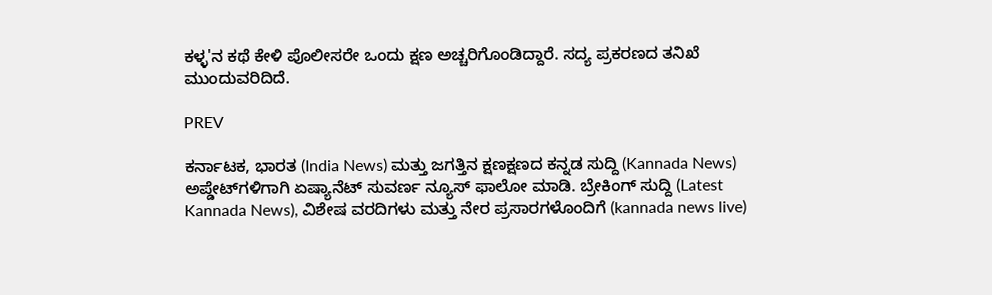ಕಳ್ಳ'ನ ಕಥೆ ಕೇಳಿ ಪೊಲೀಸರೇ ಒಂದು ಕ್ಷಣ ಅಚ್ಚರಿಗೊಂಡಿದ್ದಾರೆ. ಸದ್ಯ ಪ್ರಕರಣದ ತನಿಖೆ ಮುಂದುವರಿದಿದೆ.

PREV

ಕರ್ನಾಟಕ, ಭಾರತ (India News) ಮತ್ತು ಜಗತ್ತಿನ ಕ್ಷಣಕ್ಷಣದ ಕನ್ನಡ ಸುದ್ದಿ (Kannada News) ಅಪ್ಡೇಟ್‌ಗಳಿಗಾಗಿ ಏಷ್ಯಾನೆಟ್ ಸುವರ್ಣ ನ್ಯೂಸ್‌ ಫಾಲೋ ಮಾಡಿ. ಬ್ರೇಕಿಂಗ್ ಸುದ್ದಿ (Latest Kannada News), ವಿಶೇಷ ವರದಿಗಳು ಮತ್ತು ನೇರ ಪ್ರಸಾರಗಳೊಂದಿಗೆ (kannada news live)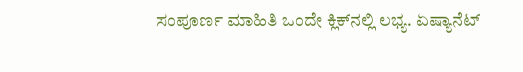ಸಂಪೂರ್ಣ ಮಾಹಿತಿ ಒಂದೇ ಕ್ಲಿಕ್‌ನಲ್ಲಿ ಲಭ್ಯ. ಏಷ್ಯಾನೆಟ್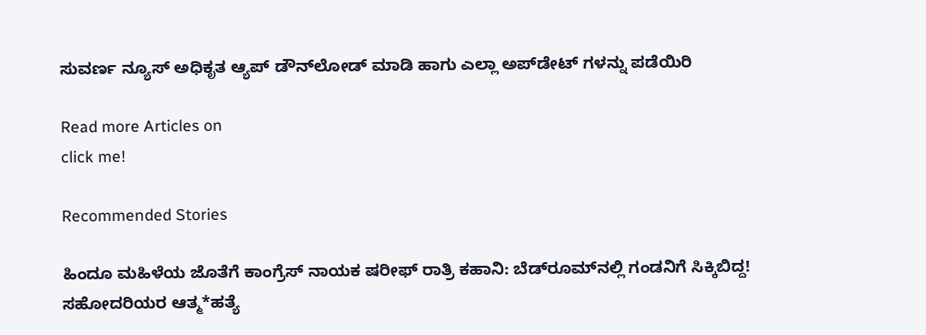ಸುವರ್ಣ ನ್ಯೂಸ್ ಅಧಿಕೃತ ಆ್ಯಪ್ ಡೌನ್‌ಲೋಡ್ ಮಾಡಿ ಹಾಗು ಎಲ್ಲಾ ಅಪ್‌ಡೇಟ್ ಗಳನ್ನು ಪಡೆಯಿರಿ

Read more Articles on
click me!

Recommended Stories

ಹಿಂದೂ ಮಹಿಳೆಯ ಜೊತೆಗೆ ಕಾಂಗ್ರೆಸ್ ನಾಯಕ ಷರೀಫ್ ರಾತ್ರಿ ಕಹಾನಿ: ಬೆಡ್‌ರೂಮ್‌ನಲ್ಲಿ ಗಂಡನಿಗೆ ಸಿಕ್ಕಿಬಿದ್ದ!
ಸಹೋದರಿಯರ ಆತ್ಮ*ಹತ್ಯೆ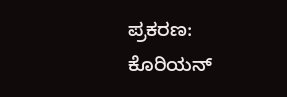ಪ್ರಕರಣ: ಕೊರಿಯನ್‌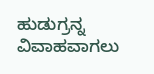ಹುಡುಗ್ರನ್ನ ವಿವಾಹವಾಗಲು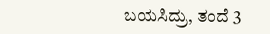ಬಯಸಿದ್ರು, ತಂದೆ 3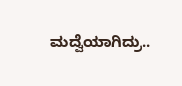ಮದ್ವೆಯಾಗಿದ್ರು..